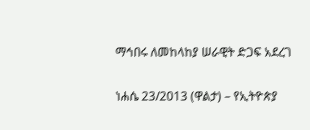ማኅበሩ ለመከላከያ ሠራዊት ድጋፍ አደረገ

ነሐሴ 23/2013 (ዋልታ) – የኢትዮጵያ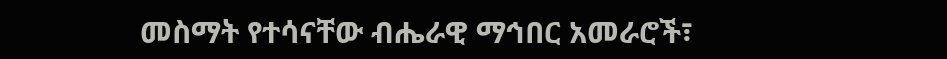መስማት የተሳናቸው ብሔራዊ ማኅበር አመራሮች፣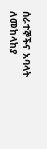ሰራተኞችና አባላት ለመከላከያ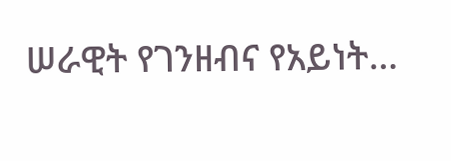ሠራዊት የገንዘብና የአይነት…